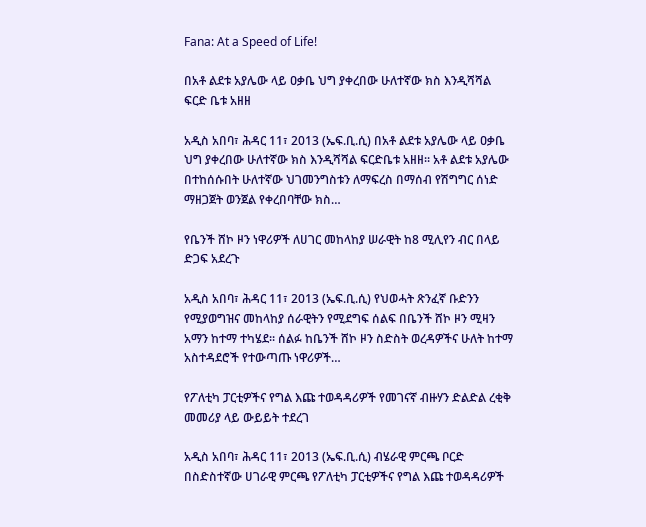Fana: At a Speed of Life!

በአቶ ልደቱ አያሌው ላይ ዐቃቤ ህግ ያቀረበው ሁለተኛው ክስ እንዲሻሻል ፍርድ ቤቱ አዘዘ

አዲስ አበባ፣ ሕዳር 11፣ 2013 (ኤፍ.ቢ.ሲ) በአቶ ልደቱ አያሌው ላይ ዐቃቤ ህግ ያቀረበው ሁለተኛው ክስ እንዲሻሻል ፍርድቤቱ አዘዘ፡፡ አቶ ልደቱ አያሌው በተከሰሱበት ሁለተኛው ህገመንግስቱን ለማፍረስ በማሰብ የሽግግር ሰነድ ማዘጋጀት ወንጀል የቀረበባቸው ክስ…

የቤንች ሸኮ ዞን ነዋሪዎች ለሀገር መከላከያ ሠራዊት ከ8 ሚሊየን ብር በላይ ድጋፍ አደረጉ

አዲስ አበባ፣ ሕዳር 11፣ 2013 (ኤፍ.ቢ.ሲ) የህወሓት ጽንፈኛ ቡድንን የሚያወግዝና መከላከያ ሰራዊትን የሚደግፍ ሰልፍ በቤንች ሸኮ ዞን ሚዛን አማን ከተማ ተካሄደ። ሰልፉ ከቤንች ሸኮ ዞን ስድስት ወረዳዎችና ሁለት ከተማ አስተዳደሮች የተውጣጡ ነዋሪዎች…

የፖለቲካ ፓርቲዎችና የግል እጩ ተወዳዳሪዎች የመገናኛ ብዙሃን ድልድል ረቂቅ መመሪያ ላይ ውይይት ተደረገ

አዲስ አበባ፣ ሕዳር 11፣ 2013 (ኤፍ.ቢ.ሲ) ብሄራዊ ምርጫ ቦርድ በስድስተኛው ሀገራዊ ምርጫ የፖለቲካ ፓርቲዎችና የግል እጩ ተወዳዳሪዎች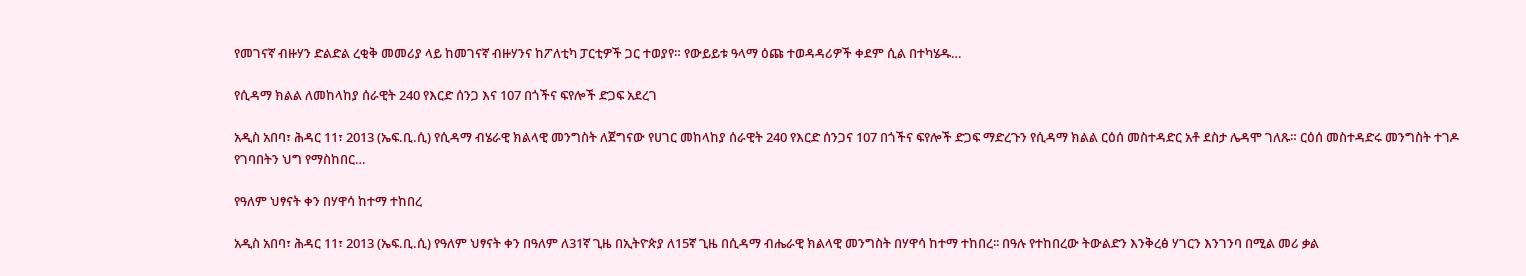የመገናኛ ብዙሃን ድልድል ረቂቅ መመሪያ ላይ ከመገናኛ ብዙሃንና ከፖለቲካ ፓርቲዎች ጋር ተወያየ። የውይይቱ ዓላማ ዕጩ ተወዳዳሪዎች ቀደም ሲል በተካሄዱ…

የሲዳማ ክልል ለመከላከያ ሰራዊት 240 የእርድ ሰንጋ እና 107 በጎችና ፍየሎች ድጋፍ አደረገ

አዲስ አበባ፣ ሕዳር 11፣ 2013 (ኤፍ.ቢ.ሲ) የሲዳማ ብሄራዊ ክልላዊ መንግስት ለጀግናው የሀገር መከላከያ ሰራዊት 240 የእርድ ሰንጋና 107 በጎችና ፍየሎች ድጋፍ ማድረጉን የሲዳማ ክልል ርዕሰ መስተዳድር አቶ ደስታ ሌዳሞ ገለጹ። ርዕሰ መስተዳድሩ መንግስት ተገዶ የገባበትን ህግ የማስከበር…

የዓለም ህፃናት ቀን በሃዋሳ ከተማ ተከበረ

አዲስ አበባ፣ ሕዳር 11፣ 2013 (ኤፍ.ቢ.ሲ) የዓለም ህፃናት ቀን በዓለም ለ31ኛ ጊዜ በኢትዮጵያ ለ15ኛ ጊዜ በሲዳማ ብሔራዊ ክልላዊ መንግስት በሃዋሳ ከተማ ተከበረ፡፡ በዓሉ የተከበረው ትውልድን እንቅረፅ ሃገርን እንገንባ በሚል መሪ ቃል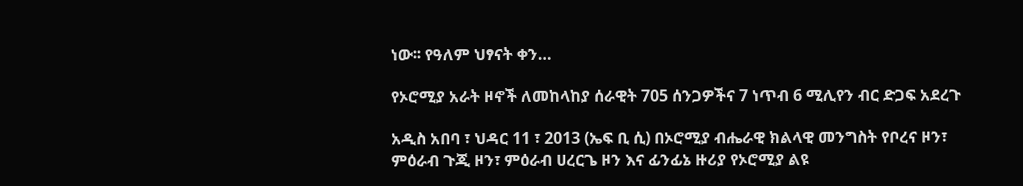ነው፡፡ የዓለም ህፃናት ቀን…

የኦሮሚያ አራት ዞኖች ለመከላከያ ሰራዊት 705 ሰንጋዎችና 7 ነጥብ 6 ሚሊየን ብር ድጋፍ አደረጉ

አዲስ አበባ ፣ ህዳር 11 ፣ 2013 (ኤፍ ቢ ሲ) በኦሮሚያ ብሔራዊ ክልላዊ መንግስት የቦረና ዞን፣ ምዕራብ ጉጂ ዞን፣ ምዕራብ ሀረርጌ ዞን እና ፊንፊኔ ዙሪያ የኦሮሚያ ልዩ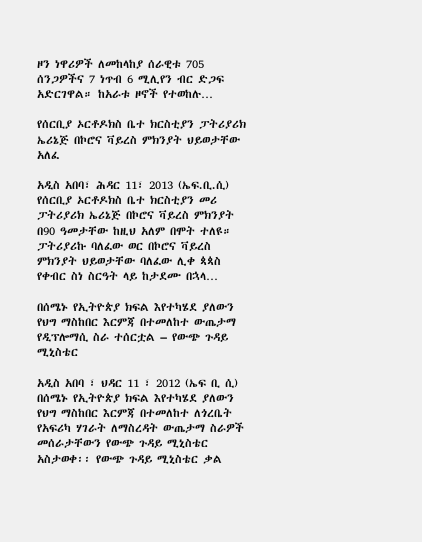ዞን ነዋሪዎች ለመከላከያ ሰራዊቱ 705 ሰንጋዎችና 7 ነጥብ 6 ሚሊየን ብር ድጋፍ አድርገዋል። ከአራቱ ዞኖች የተወከሉ…

የሰርቢያ ኦርቶዶክስ ቤተ ክርስቲያን ፓትሪያሪክ ኤሪኔጅ በኮሮና ቫይረስ ምክንያት ህይወታቸው አለፈ

አዲስ አበባ፣ ሕዳር 11፣ 2013 (ኤፍ.ቢ.ሲ) የሰርቢያ ኦርቶዶክስ ቤተ ክርስቲያን መሪ ፓትሪያሪክ ኤሪኔጅ በኮሮና ቫይረስ ምክንያት በ90 ዓመታቸው ከዚህ አለም በሞት ተለዩ። ፓትሪያሪኩ ባለፈው ወር በኮሮና ቫይረስ ምክንያት ህይወታቸው ባለፈው ሊቀ ጳጳስ የቀብር ስነ ስርዓት ላይ ከታደሙ በኋላ…

በሰሜኑ የኢትዮጵያ ክፍል እየተካሄደ ያለውን የህግ ማስከበር እርምጃ በተመለከተ ውጤታማ የዲፕሎማሲ ስራ ተሰርቷል – የውጭ ጉዳይ ሚኒስቴር

አዲስ አበባ ፣ ህዳር 11 ፣ 2012 (ኤፍ ቢ ሲ) በሰሜኑ የኢትዮጵያ ክፍል እየተካሄደ ያለውን የህግ ማስከበር እርምጃ በተመለከተ ለጎረቤት የአፍሪካ ሃገራት ለማስረዳት ውጤታማ ስራዎች መሰራታቸውን የውጭ ጉዳይ ሚኒስቴር አስታወቀ፡፡ የውጭ ጉዳይ ሚኒስቴር ቃል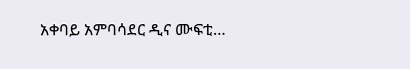አቀባይ አምባሳደር ዲና ሙፍቲ…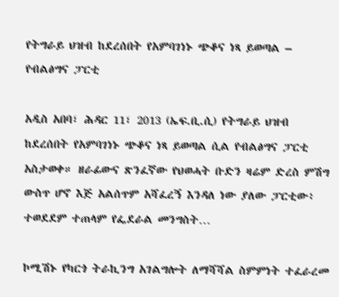የትግራይ ህዝብ ከደረሰበት የአምባገነኑ ጭቆና ነጻ ይወጣል – የብልፅግና ፓርቲ

አዲስ አበባ፣ ሕዳር 11፣ 2013 (ኤፍ.ቢ.ሲ) የትግራይ ህዝብ ከደረሰበት የአምባገነኑ ጭቆና ነጻ ይወጣል ሲል የብልፅግና ፓርቲ አስታወቀ። ዘራፊውና ጽንፈኛው የህወሓት ቡድን ዛሬም ድረስ ምሽግ ውስጥ ሆኖ እጅ አልሰጥም አሻፈረኝ እንዳለ ነው ያለው ፓርቲው፥ ተወደደም ተጠላም የፌደራል መንግስት…

ኮሚሽኑ የካርጎ ትራኪንግ አገልግሎት ለማሻሻል ስምምነት ተፈራረመ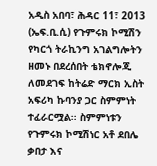አዲስ አበባ፣ ሕዳር 11፣ 2013 (ኤፍ.ቢ.ሲ) የጉምሩክ ኮሚሽን የካርጎ ትራኪንግ አገልግሎትን ዘመኑ በደረሰበት ቴክኖሎጂ ለመደገፍ ከትሬድ ማርክ ኢስት አፍሪካ ኩባንያ ጋር ስምምነት ተፈራርሟል፡፡ ስምምነቱን የጉምሩክ ኮሚሽነር አቶ ደበሌ ቃበታ እና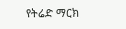የትሬድ ማርክ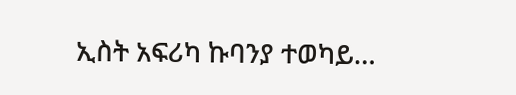ኢስት አፍሪካ ኩባንያ ተወካይ…